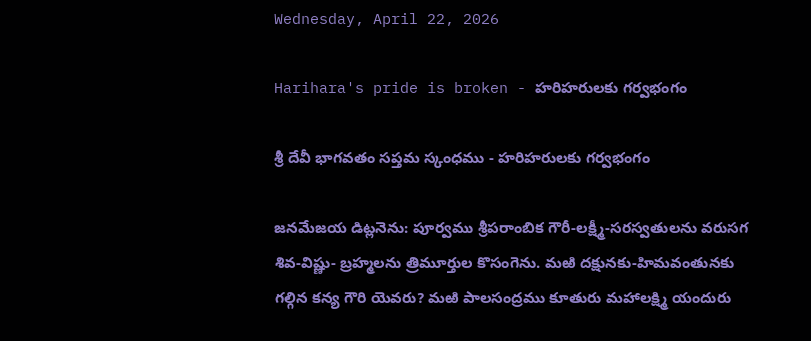Wednesday, April 22, 2026

Harihara's pride is broken - హరిహరులకు గర్వభంగం

శ్రీ దేవీ భాగవతం సప్తమ స్కంధము - హరిహరులకు గర్వభంగం

జనమేజయ డిట్లనెను: పూర్వము శ్రీపరాంబిక గౌరీ-లక్ష్మీ-సరస్వతులను వరుసగ శివ-విష్ణు- బ్రహ్మలను త్రిమూర్తుల కొసంగెను. మఱి దక్షునకు-హిమవంతునకు గల్గిన కన్య గౌరి యెవరు? మఱి పాలసంద్రము కూతురు మహాలక్ష్మి యందురు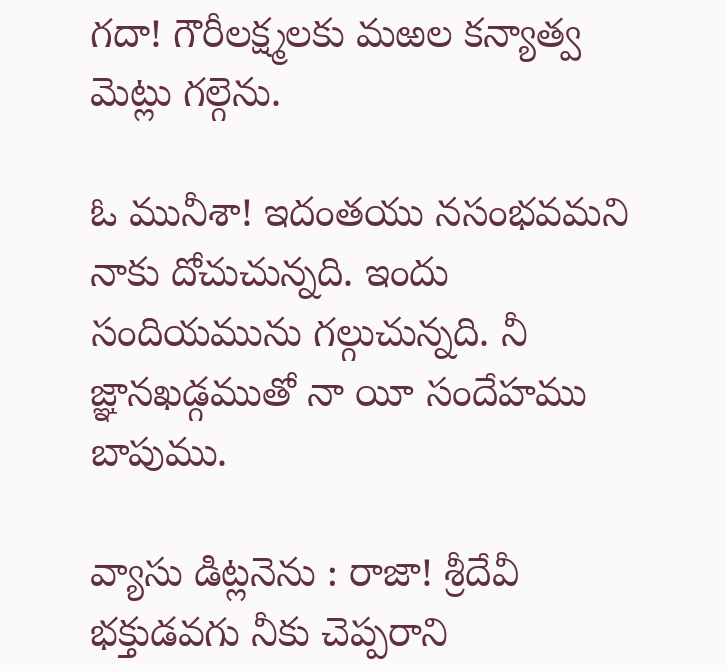గదా! గౌరీలక్ష్మలకు మఱల కన్యాత్వ మెట్లు గల్గెను.

ఓ మునీశా! ఇదంతయు నసంభవమని నాకు దోచుచున్నది. ఇందు సందియమును గల్గుచున్నది. నీ జ్ఞానఖడ్గముతో నా యీ సందేహము బాపుము.

వ్యాసు డిట్లనెను : రాజా! శ్రీదేవీ భక్తుడవగు నీకు చెప్పరాని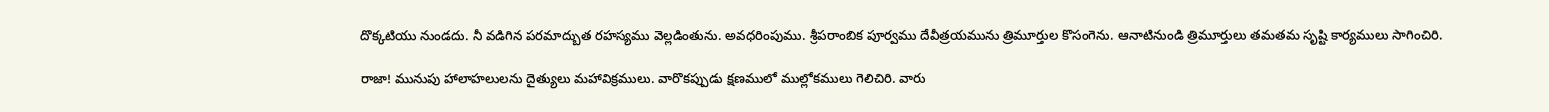దొక్కటియు నుండదు. నీ వడిగిన పరమాద్బుత రహస్యము వెల్లడింతును. అవధరింపుము. శ్రీపరాంబిక పూర్వము దేవీత్రయమును త్రిమూర్తుల కొసంగెను. ఆనాటినుండి త్రిమూర్తులు తమతమ సృష్టి కార్యములు సాగించిరి.

రాజా! మునుపు హాలాహలులను దైత్యులు మహావిక్రములు. వారొకప్పుడు క్షణములో ముల్లోకములు గెలిచిరి. వారు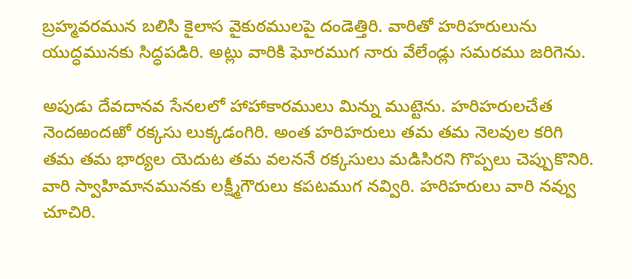బ్రహ్మవరమున బలిసి కైలాస వైకుఠములపై దండెత్తిరి. వారితో హరిహరులును యుద్ధమునకు సిద్ధపడిరి. అట్లు వారికి ఘోరముగ నారు వేలేండ్లు సమరము జరిగెను.

అపుడు దేవదానవ సేనలలో హాహాకారములు మిన్ను ముట్టెను. హరిహరులచేత నెందఱందఱో రక్కసు లుక్కడంగిరి. అంత హరిహరులు తమ తమ నెలవుల కరిగి తమ తమ భార్యల యెదుట తమ వలననే రక్కసులు మడిసిరని గొప్పలు చెప్పుకొనిరి. వారి స్వాహిమానమునకు లక్ష్మీగౌరులు కపటముగ నవ్విరి. హరిహరులు వారి నవ్వు చూచిరి.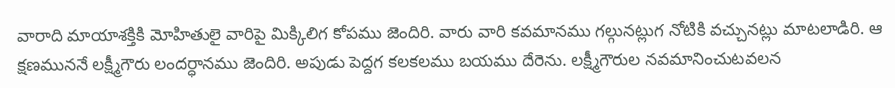వారాది మాయాశక్తికి మోహితులై వారిపై మిక్కిలిగ కోపము జెందిరి. వారు వారి కవమానము గల్గునట్లుగ నోటికి వచ్చునట్లు మాటలాడిరి. ఆ క్షణముననే లక్ష్మీగౌరు లందర్ధానము జెందిరి. అపుడు పెద్దగ కలకలము బయము దేరెను. లక్ష్మీగౌరుల నవమానించుటవలన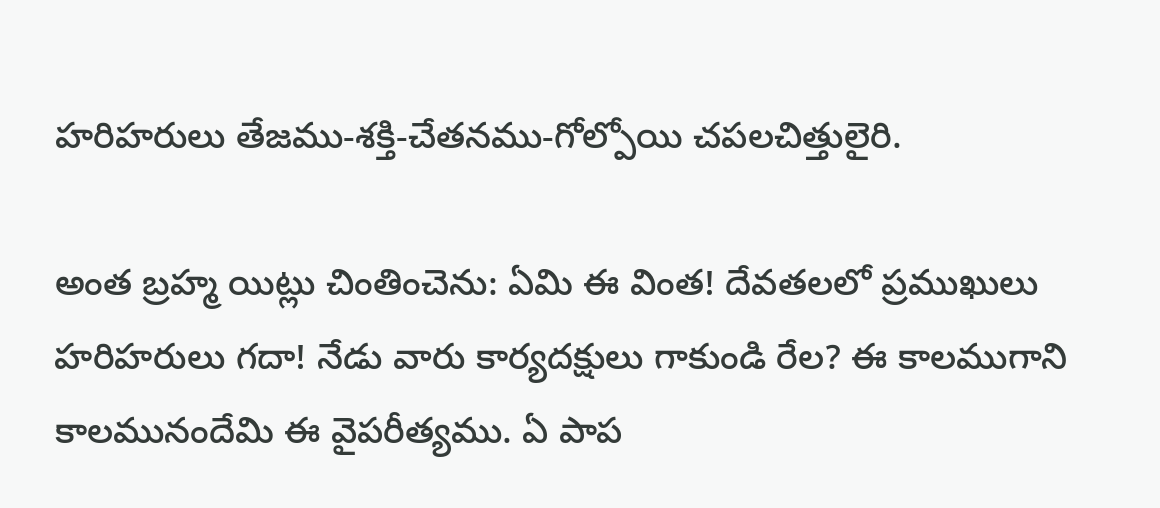హరిహరులు తేజము-శక్తి-చేతనము-గోల్పోయి చపలచిత్తులైరి.

అంత బ్రహ్మ యిట్లు చింతించెను: ఏమి ఈ వింత! దేవతలలో ప్రముఖులు హరిహరులు గదా! నేడు వారు కార్యదక్షులు గాకుండి రేల? ఈ కాలముగాని కాలమునందేమి ఈ వైపరీత్యము. ఏ పాప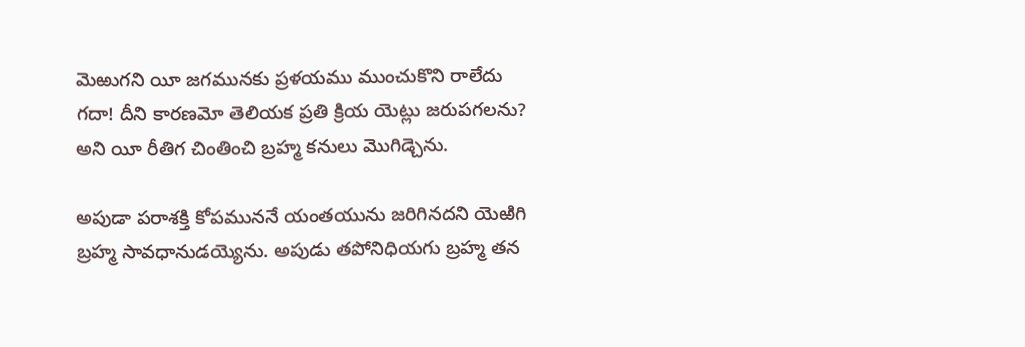మెఱుగని యీ జగమునకు ప్రళయము ముంచుకొని రాలేదు గదా! దీని కారణమో తెలియక ప్రతి క్రియ యెట్లు జరుపగలను? అని యీ రీతిగ చింతించి బ్రహ్మ కనులు మొగిడ్చెను.

అపుడా పరాశక్తి కోపముననే యంతయును జరిగినదని యెఱిగి బ్రహ్మ సావధానుడయ్యెను. అపుడు తపోనిధియగు బ్రహ్మ తన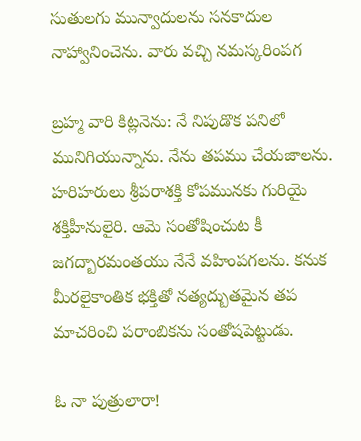సుతులగు మున్వాదులను సనకాదుల నాహ్వానించెను. వారు వచ్చి నమస్కరింపగ

బ్రహ్మ వారి కిట్లనెను: నే నిపుడొక పనిలో మునిగియున్నాను. నేను తపము చేయజాలను. హరిహరులు శ్రీపరాశక్తి కోపమునకు గురియై శక్తిహీనులైరి. ఆమె సంతోషించుట కీ జగద్బారమంతయు నేనే వహింపగలను. కనుక మీరలైకాంతిక భక్తితో నత్యద్బుతమైన తప మాచరించి పరాంబికను సంతోషపెట్టుడు.

ఓ నా పుత్రులారా!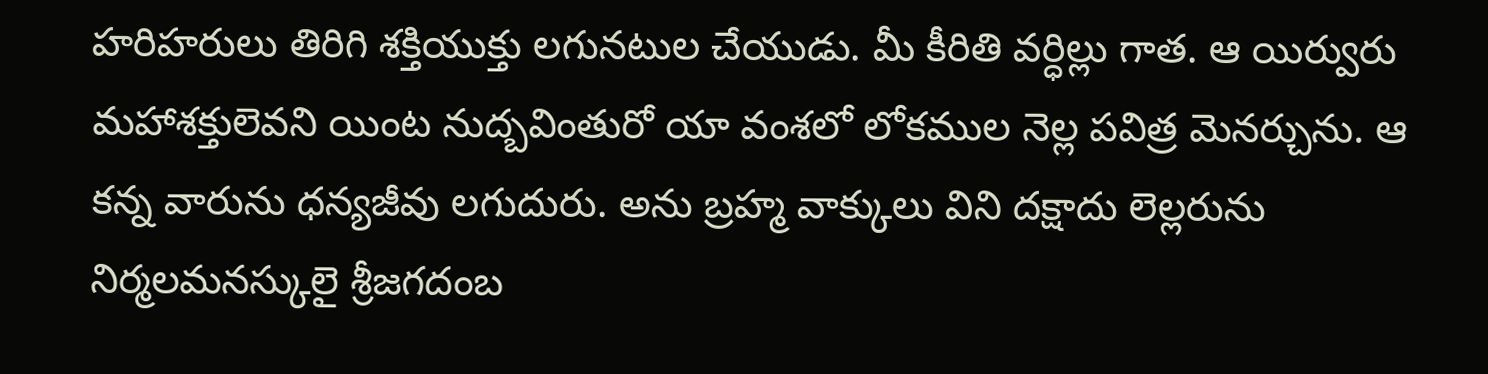హరిహరులు తిరిగి శక్తియుక్తు లగునటుల చేయుడు. మీ కీరితి వర్ధిల్లు గాత. ఆ యిర్వురు మహాశక్తులెవని యింట నుద్బవింతురో యా వంశలో లోకముల నెల్ల పవిత్ర మెనర్చును. ఆ కన్న వారును ధన్యజీవు లగుదురు. అను బ్రహ్మ వాక్కులు విని దక్షాదు లెల్లరును నిర్మలమనస్కులై శ్రీజగదంబ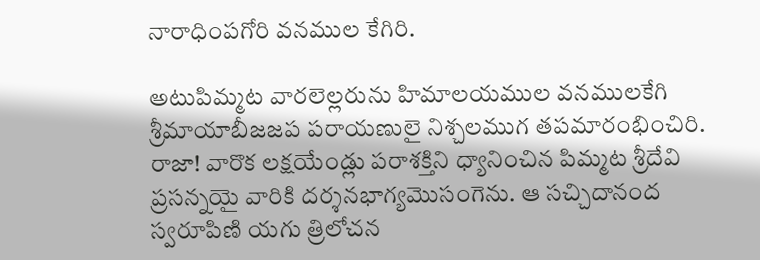నారాధింపగోరి వనముల కేగిరి.

అటుపిమ్మట వారలెల్లరును హిమాలయముల వనములకేగి శ్రీమాయాబీజజప పరాయణులై నిశ్చలముగ తపమారంభించిరి. రాజా! వారొక లక్షయేండ్లు పరాశక్తిని ధ్యానించిన పిమ్మట శ్రీదేవి ప్రసన్నయై వారికి దర్శనభాగ్యమొసంగెను. ఆ సచ్చిదానంద స్వరూపిణి యగు త్రిలోచన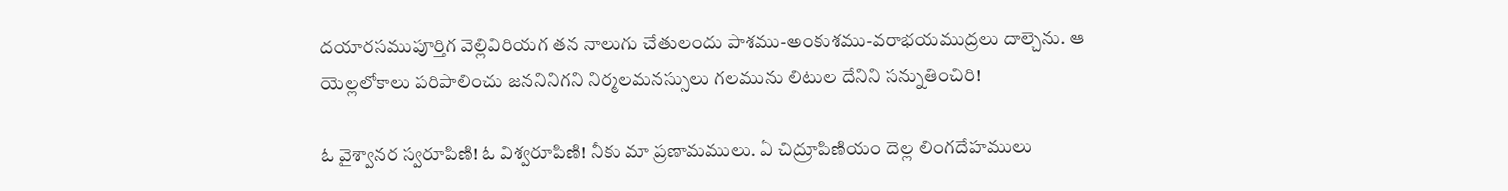దయారసముపూర్తిగ వెల్లివిరియగ తన నాలుగు చేతులందు పాశము-అంకుశము-వరాభయముద్రలు దాల్చెను. ఆ యెల్లలోకాలు పరిపాలించు జననినిగని నిర్మలమనస్సులు గలమును లిటుల దేనిని సన్నుతించిరి!

ఓ వైశ్వానర స్వరూపిణి! ఓ విశ్వరూపిణి! నీకు మా ప్రణామములు. ఏ చిద్రూపిణియం దెల్ల లింగదేహములు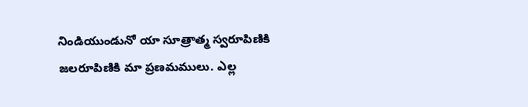నిండియుండునో యా సూత్రాత్మ స్వరూపిణికి జలరూపిణికి మా ప్రణమములు. ఎల్ల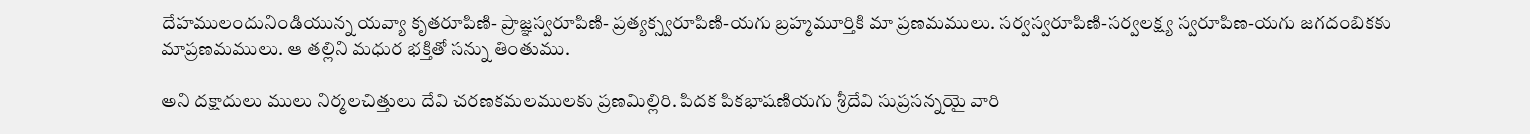దేహములందునిండియున్న యవ్యా కృతరూపిణి- ప్రాజ్ఞస్వరూపిణి- ప్రత్యక్స్వరూపిణి-యగు బ్రహ్మమూర్తికి మా ప్రణమములు. సర్వస్వరూపిణి-సర్వలక్ష్య స్వరూపిణ-యగు జగదంబికకు మాప్రణమములు. ఆ తల్లిని మధుర భక్తితో సన్ను తింతుము.

అని దక్షాదులు ములు నిర్మలచిత్తులు దేవి చరణకమలములకు ప్రణమిల్లిరి. పిదక పికభాషణియగు శ్రీదేవి సుప్రసన్నయై వారి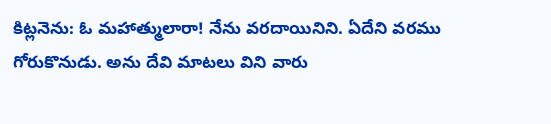కిట్లనెను: ఓ మహాత్ములారా! నేను వరదాయినిని. ఏదేని వరము గోరుకొనుడు. అను దేవి మాటలు విని వారు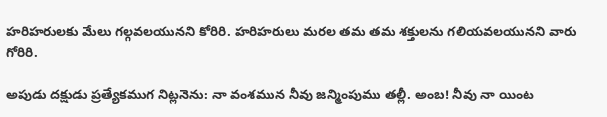హరిహరులకు మేలు గల్గవలయునని కోరిరి. హరిహరులు మరల తమ తమ శక్తులను గలియవలయునని వారు గోరిరి.

అపుడు దక్షుడు ప్రత్యేకముగ నిట్లనెను: నా వంశమున నీవు జన్మింపుము తల్లీ. అంబ! నీవు నా యింట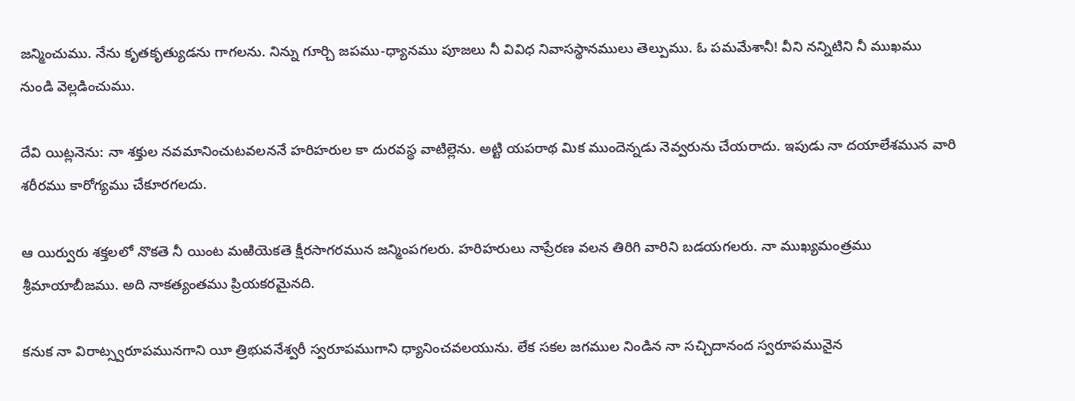జన్మించుము. నేను కృతకృత్యుడను గాగలను. నిన్ను గూర్చి జపము-ధ్యానము పూజలు నీ వివిధ నివాసస్థానములు తెల్పుము. ఓ పమమేశానీ! వీని నన్నిటిని నీ ముఖము నుండి వెల్లడించుము.

దేవి యిట్లనెను: నా శక్తుల నవమానించుటవలననే హరిహరుల కా దురవస్థ వాటిల్లెను. అట్టి యపరాథ మిక ముందెన్నడు నెవ్వరును చేయరాదు. ఇపుడు నా దయాలేశమున వారి శరీరము కారోగ్యము చేకూరగలదు.

ఆ యిర్వురు శక్తలలో నొకతె నీ యింట మఱియెకతె క్షీరసాగరమున జన్మింపగలరు. హరిహరులు నాప్రేరణ వలన తిరిగి వారిని బడయగలరు. నా ముఖ్యమంత్రము శ్రీమాయాబీజము. అది నాకత్యంతము ప్రియకరమైనది.

కనుక నా విరాట్స్వరూపమునగాని యీ త్రిభువనేశ్వరీ స్వరూపముగాని ధ్యానించవలయును. లేక సకల జగముల నిండిన నా సచ్చిదానంద స్వరూపమునైన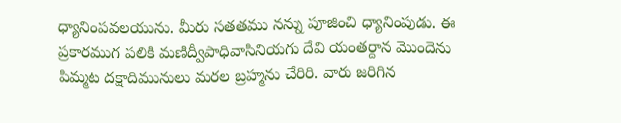ధ్యానింపవలయును. మీరు సతతము నన్ను పూజించి ధ్యానింపుడు. ఈ ప్రకారముగ పలికి మణిద్వీపాధివాసినియగు దేవి యంతర్దాన మొందెను పిమ్మట దక్షాదిమునులు మరల బ్రహ్మను చేరిరి. వారు జరిగిన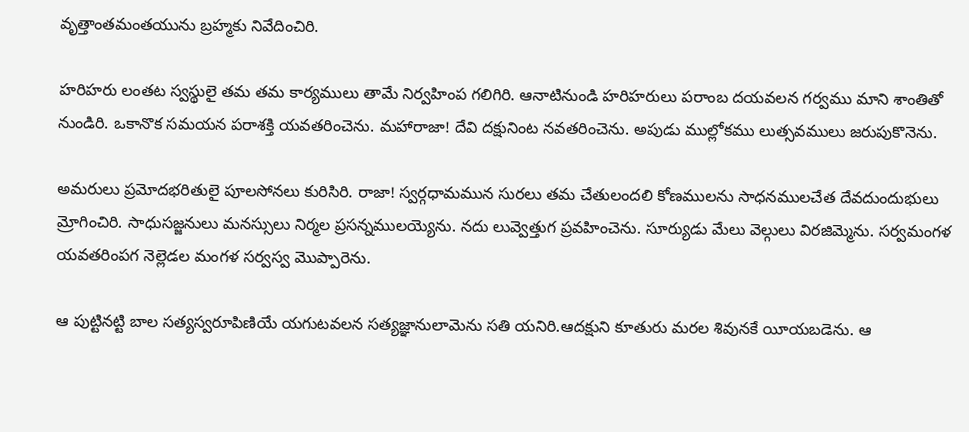వృత్తాంతమంతయును బ్రహ్మకు నివేదించిరి.

హరిహరు లంతట స్వస్థులై తమ తమ కార్యములు తామే నిర్వహింప గలిగిరి. ఆనాటినుండి హరిహరులు పరాంబ దయవలన గర్వము మాని శాంతితో నుండిరి. ఒకానొక సమయన పరాశక్తి యవతరించెను. మహారాజా! దేవి దక్షునింట నవతరించెను. అపుడు ముల్లోకము లుత్సవములు జరుపుకొనెను.

అమరులు ప్రమోదభరితులై పూలసోనలు కురిసిరి. రాజా! స్వర్గధామమున సురలు తమ చేతులందలి కోణములను సాధనములచేత దేవదుందుభులు మ్రోగించిరి. సాధుసజ్జనులు మనస్సులు నిర్మల ప్రసన్నములయ్యెను. నదు లువ్వెత్తుగ ప్రవహించెను. సూర్యుడు మేలు వెల్గులు విరజిమ్మెను. సర్వమంగళ యవతరింపగ నెల్లెడల మంగళ సర్వస్వ మొప్పారెను.

ఆ పుట్టినట్టి బాల సత్యస్వరూపిణియే యగుటవలన సత్యజ్ఞానులామెను సతి యనిరి.ఆదక్షుని కూతురు మరల శివునకే యీయబడెను. ఆ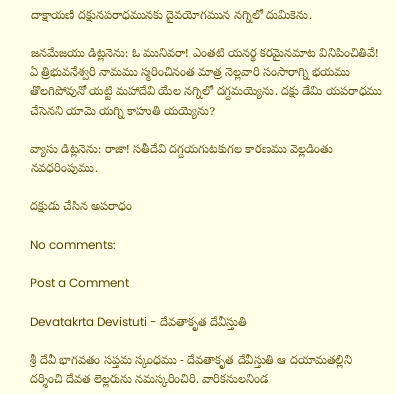దాక్షాయణి దక్షునపరాధమునకు దైవయోగమున నగ్నిలో దుమికెను.

జనమేజయు డిట్లనెను: ఓ మునివరా! ఎంతటి యనర్థ కరమైనమాట వినిపించితివే! ఏ త్రిభువనేశ్వరి నామము స్మరించినంత మాత్ర నెల్లవారి సంసారాగ్ని భయము తొలగిపోవునో యట్టి మహాదేవి యేల నగ్నిలో దగ్దమయ్యెను. దక్షు డేమి యపరాధము చేసెనని యామె యగ్ని కాహుతి యయ్యెను?

వ్యాసు డిట్లనెను: రాజా! సతీదేవి దగ్దయగుటకుగల కారణము వెల్లడింతు నవధరింపుము.

దక్షుడు చేసిన అపరాధం

No comments:

Post a Comment

Devatakrta Devistuti - దేవతాకృత దేవీస్తుతి

శ్రీ దేవీ భాగవతం సప్తమ స్కంధము - దేవతాకృత దేవీస్తుతి ఆ దయామతల్లిని దర్శించి దేవత లెల్లరును నమస్కరించిరి. వారికనులనిండ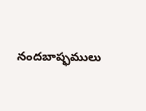నందబాష్ఫములు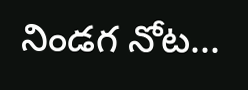నిండగ నోట...